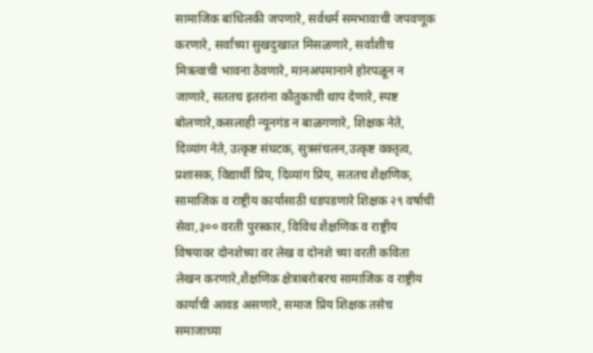सामाजिक बांधिलकी जपणारे, सर्वधर्म समभावाची जपवणूक करणारे, सर्वांच्या सुखदुखाःत मिसळणारे, सर्वांशीच मित्रत्वाची भावना ठेवणारे, मानअपमानाने होरपळून न जाणारे, सततच इतरांना कौतुकाची थाप देणारे, स्पष्ट बोलणारे,कसलाही न्यूनगंड न बाळगणारे, शिक्षक नेते, दिव्यांग नेते, उत्कृष्ट संघटक, सुत्रसंचलन,उत्कृष्ट वक्तृत्व, प्रशासक, विद्यार्थी प्रिय, दिव्यांग प्रिय, सततच शैक्षणिक, सामाजिक व राष्ट्रीय कार्यासाठी धडपडणारे शिक्षक २९ वर्षाची सेवा,३०० वरती पुरस्कार, विविध शैक्षणिक व राष्ट्रीय विषयावर दोनशेच्या वर लेख व दोनशे च्या वरती कविता लेखन करणारे,शैक्षणिक क्षेत्राबरोबरच सामाजिक व राष्ट्रीय कार्याची आवड असणारे, समाज प्रिय शिक्षक तसेच समाजाच्या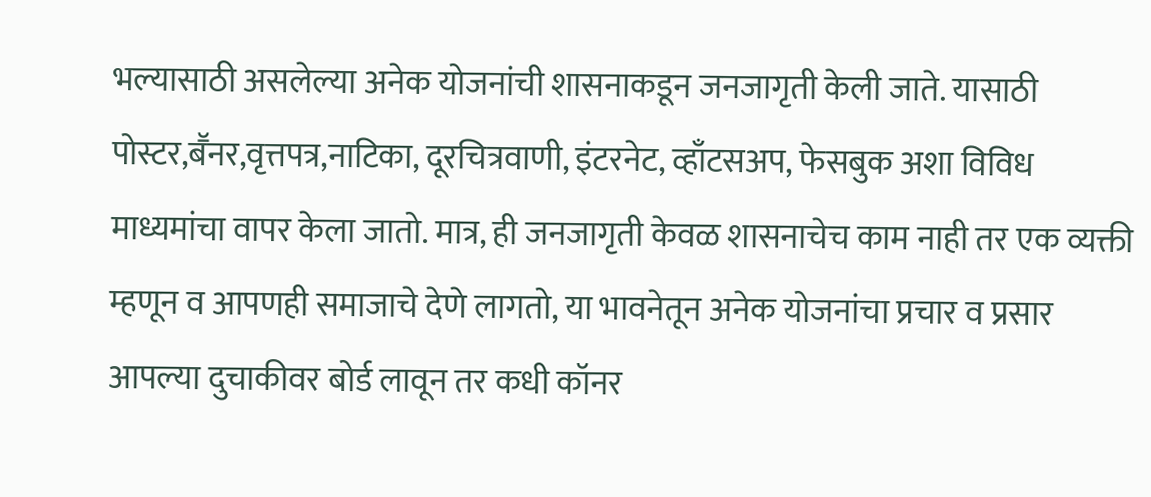भल्यासाठी असलेल्या अनेक योजनांची शासनाकडून जनजागृती केली जाते. यासाठी पोस्टर,बॕनर,वृत्तपत्र,नाटिका, दूरचित्रवाणी, इंटरनेट, व्हाँटसअप, फेसबुक अशा विविध माध्यमांचा वापर केला जातो. मात्र, ही जनजागृती केवळ शासनाचेच काम नाही तर एक व्यक्ती म्हणून व आपणही समाजाचे देणे लागतो, या भावनेतून अनेक योजनांचा प्रचार व प्रसार आपल्या दुचाकीवर बोर्ड लावून तर कधी कॉनर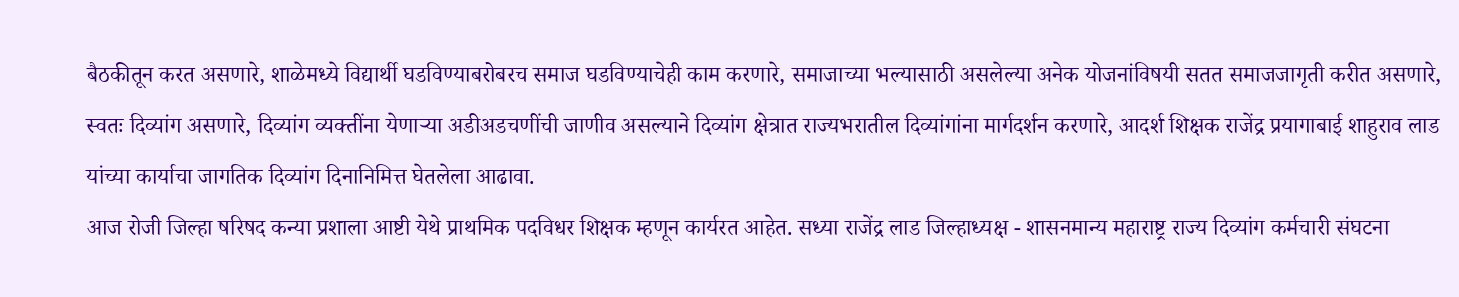बैठकीतून करत असणारे, शाळेमध्ये विद्यार्थी घडविण्याबरोबरच समाज घडविण्याचेही काम करणारे, समाजाच्या भल्यासाठी असलेल्या अनेक योजनांविषयी सतत समाजजागृती करीत असणारे, स्वतः दिव्यांग असणारे, दिव्यांग व्यक्तींना येणाऱ्या अडीअडचणींची जाणीव असल्याने दिव्यांग क्षेत्रात राज्यभरातील दिव्यांगांना मार्गदर्शन करणारे, आदर्श शिक्षक राजेंद्र प्रयागाबाई शाहुराव लाड यांच्या कार्याचा जागतिक दिव्यांग दिनानिमित्त घेतलेला आढावा.
आज रोजी जिल्हा षरिषद कन्या प्रशाला आष्टी येथे प्राथमिक पदविधर शिक्षक म्हणून कार्यरत आहेत. सध्या राजेंद्र लाड जिल्हाध्यक्ष - शासनमान्य महाराष्ट्र राज्य दिव्यांग कर्मचारी संघटना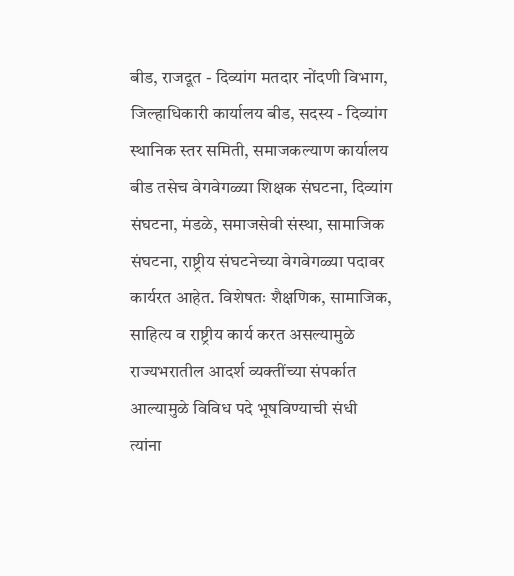बीड, राजदूत - दिव्यांग मतदार नोंदणी विभाग, जिल्हाधिकारी कार्यालय बीड, सदस्य - दिव्यांग स्थानिक स्तर समिती, समाजकल्याण कार्यालय बीड तसेच वेगवेगळ्या शिक्षक संघटना, दिव्यांग संघटना, मंडळे, समाजसेवी संस्था, सामाजिक संघटना, राष्ट्रीय संघटनेच्या वेगवेगळ्या पदावर कार्यरत आहेत. विशेषतः शैक्षणिक, सामाजिक, साहित्य व राष्ट्रीय कार्य करत असल्यामुळे राज्यभरातील आदर्श व्यक्तींच्या संपर्कात आल्यामुळे विविध पदे भूषविण्याची संधी त्यांना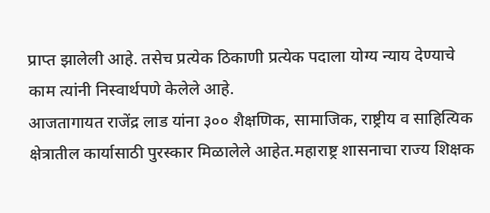प्राप्त झालेली आहे. तसेच प्रत्येक ठिकाणी प्रत्येक पदाला योग्य न्याय देण्याचे काम त्यांनी निस्वार्थपणे केलेले आहे.
आजतागायत राजेंद्र लाड यांना ३०० शैक्षणिक, सामाजिक, राष्ट्रीय व साहित्यिक क्षेत्रातील कार्यासाठी पुरस्कार मिळालेले आहेत.महाराष्ट्र शासनाचा राज्य शिक्षक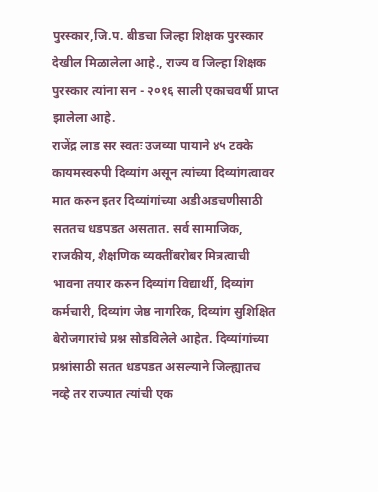पुरस्कार,जि.प. बीडचा जिल्हा शिक्षक पुरस्कार देखील मिळालेला आहे., राज्य व जिल्हा शिक्षक पुरस्कार त्यांना सन - २०१६ साली एकाचवर्षी प्राप्त झालेला आहे.
राजेंद्र लाड सर स्वतः उजव्या पायाने ४५ टक्के कायमस्वरुपी दिव्यांग असून त्यांच्या दिव्यांगत्वावर मात करुन इतर दिव्यांगांच्या अडीअडचणीसाठी सततच धडपडत असतात. सर्व सामाजिक, राजकीय, शैक्षणिक व्यक्तींबरोबर मित्रत्वाची भावना तयार करुन दिव्यांग विद्यार्थी, दिव्यांग कर्मचारी, दिव्यांग जेष्ठ नागरिक, दिव्यांग सुशिक्षित बेरोजगारांचे प्रश्न सोडविलेले आहेत. दिव्यांगांच्या प्रश्नांसाठी सतत धडपडत असल्याने जिल्ह्यातच नव्हे तर राज्यात त्यांची एक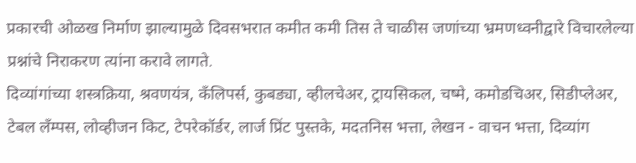प्रकारची ओळख निर्माण झाल्यामुळे दिवसभरात कमीत कमी तिस ते चाळीस जणांच्या भ्रमणध्वनीद्वारे विचारलेल्या प्रश्नांचे निराकरण त्यांना करावे लागते.
दिव्यांगांच्या शस्त्रक्रिया, श्रवणयंत्र, कँलिपर्स, कुबड्या, व्हीलचेअर, ट्रायसिकल, चष्मे, कमोडचिअर, सिडीप्लेअर, टेबल लँम्पस, लोव्हीजन किट, टेपरेकॉर्डर, लार्ज प्रिंट पुस्तके, मदतनिस भत्ता, लेखन - वाचन भत्ता, दिव्यांग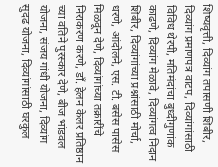शिष्यवृत्ती, दिव्यांग तपासणी शिबीर, दिव्यांग प्रमाणपत्र वाटप, दिव्यांगांसाठी विविध थेरपी, मतिमंदांचा बुध्दीगुणांक काढणे, दिव्यांग मेळावे, दिव्यांगत्व निदान शिबीर, दिव्यांगांच्या प्रश्नांसाठी मोर्चा, धरणे, आंदोलने, एस. टी. बसेस पासेस मिळवून देणे, दिव्यांगांच्या तक्रारींचे निराकरण करणे, डाँ. हेलन केलर प्रतिष्ठान च्या वतिने पुरस्कार देणे, बीज भांडवल योजना, संजय गांधी योजना, दिव्यांग सुदढ योजना, दिव्यांगांसाठी घरकुल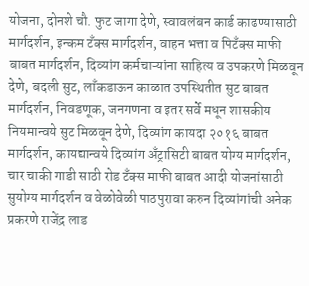योजना, दोनशे चौ. फुट जागा देणे, स्वावलंबन कार्ड काढण्यासाठी मार्गदर्शन, इन्कम टँक्स मार्गदर्शन, वाहन भत्ता व पिटँक्स माफी बाबत मार्गदर्शन, दिव्यांग कर्मचाऱ्यांना साहित्य व उपकरणे मिळवून देणे, बदली सुट, लाँकडाऊन काळात उपस्थितीत सुट बाबत मार्गदर्शन, निवडणूक, जनगणना व इतर सर्वे मधून शासकीय नियमान्वये सुट मिळवून देणे, दिव्यांग कायदा २०१६ बाबत मार्गदर्शन, कायद्यान्वये दिव्यांग अँट्रासिटी बाबत योग्य मार्गदर्शन, चार चाकी गाडी साठी रोड टँक्स माफी बाबत आदी योजनांसाठी सुयोग्य मार्गदर्शन व वेळोवेळी पाठपुरावा करुन दिव्यांगांची अनेक प्रकरणे राजेंद्र लाड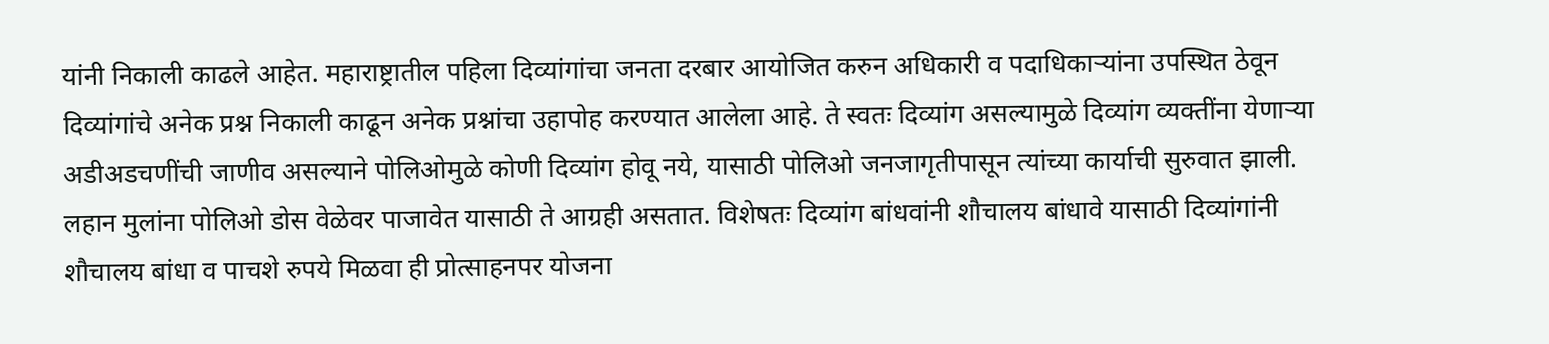यांनी निकाली काढले आहेत. महाराष्ट्रातील पहिला दिव्यांगांचा जनता दरबार आयोजित करुन अधिकारी व पदाधिकाऱ्यांना उपस्थित ठेवून दिव्यांगांचे अनेक प्रश्न निकाली काढून अनेक प्रश्नांचा उहापोह करण्यात आलेला आहे. ते स्वतः दिव्यांग असल्यामुळे दिव्यांग व्यक्तींना येणाऱ्या अडीअडचणींची जाणीव असल्याने पोलिओमुळे कोणी दिव्यांग होवू नये, यासाठी पोलिओ जनजागृतीपासून त्यांच्या कार्याची सुरुवात झाली. लहान मुलांना पोलिओ डोस वेळेवर पाजावेत यासाठी ते आग्रही असतात. विशेषतः दिव्यांग बांधवांनी शौचालय बांधावे यासाठी दिव्यांगांनी शौचालय बांधा व पाचशे रुपये मिळवा ही प्रोत्साहनपर योजना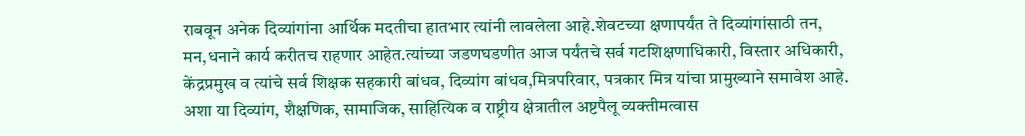राबवून अनेक दिव्यांगांना आर्थिक मदतीचा हातभार त्यांनी लावलेला आहे.शेवटच्या क्षणापर्यंत ते दिव्यांगांसाठी तन, मन,धनाने कार्य करीतच राहणार आहेत.त्यांच्या जडणघडणीत आज पर्यंतचे सर्व गटशिक्षणाधिकारी, विस्तार अधिकारी, केंद्रप्रमुख व त्यांचे सर्व शिक्षक सहकारी बांधव, दिव्यांग बांधव,मित्रपरिवार, पत्रकार मित्र यांचा प्रामुख्याने समावेश आहे. अशा या दिव्यांग, शैक्षणिक, सामाजिक, साहित्यिक व राष्ट्रीय क्षेत्रातील अष्टपैलू व्यक्तीमत्वास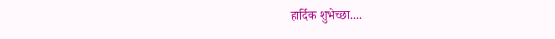हार्दिक शुभेच्छा....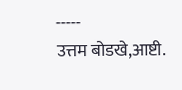-----
उत्तम बोडखे,आष्टी.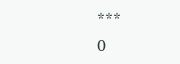***
0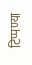टिप्पण्या